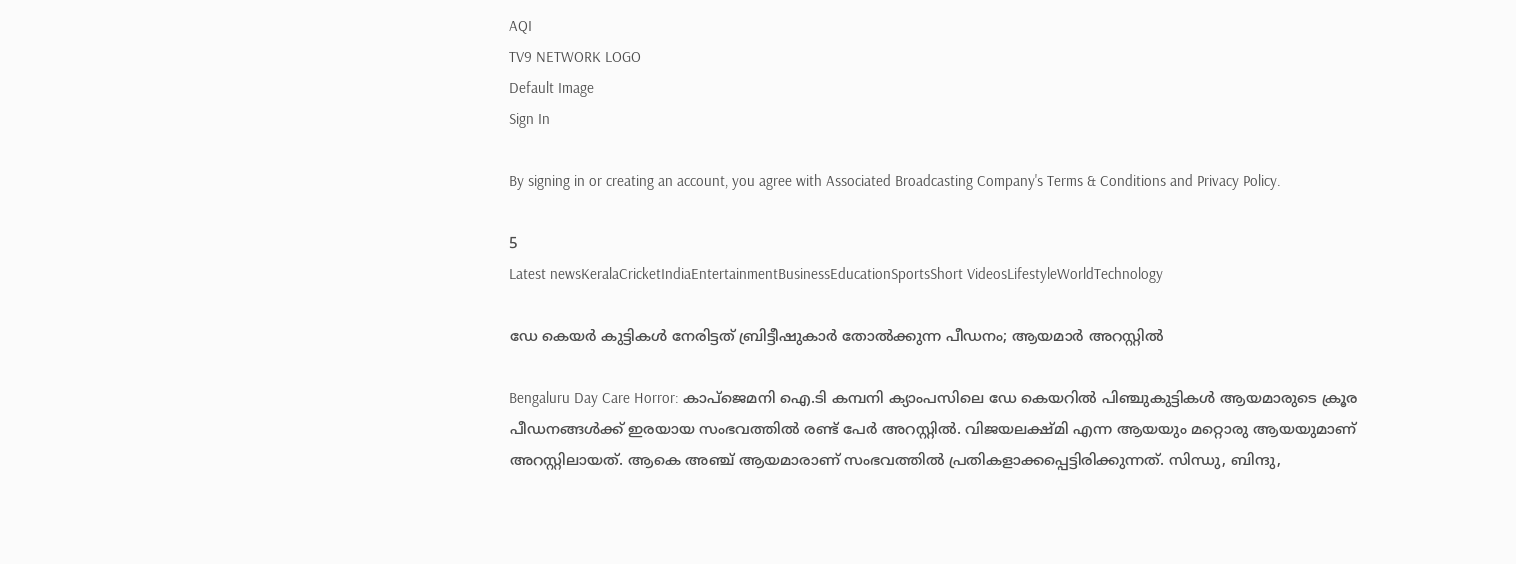AQI
TV9 NETWORK LOGO
Default Image
Sign In

By signing in or creating an account, you agree with Associated Broadcasting Company's Terms & Conditions and Privacy Policy.

5
Latest newsKeralaCricketIndiaEntertainmentBusinessEducationSportsShort VideosLifestyleWorldTechnology

ഡേ കെയർ കുട്ടികൾ നേരിട്ടത് ബ്രിട്ടീഷുകാർ തോൽക്കുന്ന പീഡനം; ആയമാർ അ‌റസ്റ്റിൽ

Bengaluru Day Care Horror: കാപ്ജെമനി ഐ.ടി കമ്പനി ക്യാംപസിലെ ഡേ കെയറില്‍ പിഞ്ചുകുട്ടികൾ ആയമാരുടെ ക്രൂര പീഡനങ്ങൾക്ക് ഇരയായ സംഭവത്തിൽ രണ്ട് പേർ അ‌റസ്റ്റിൽ. വിജയലക്ഷ്മി എന്ന ആയയും മറ്റൊരു ആയയുമാണ് അ‌റസ്റ്റിലായത്. ആകെ അ‌ഞ്ച് ആയമാരാണ് സംഭവത്തിൽ പ്രതികളാക്കപ്പെട്ടിരിക്കുന്നത്. സിന്ധു, ബിന്ദു,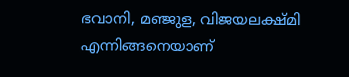ഭവാനി, മഞ്ജുള, വിജയലക്ഷ്മി എന്നിങ്ങനെയാണ്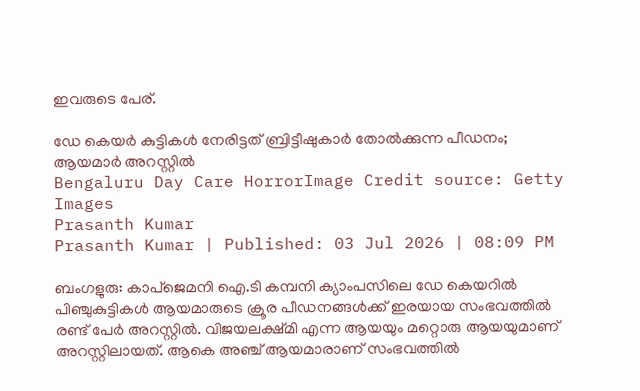ഇവരുടെ പേര്.

ഡേ കെയർ കുട്ടികൾ നേരിട്ടത് ബ്രിട്ടീഷുകാർ തോൽക്കുന്ന പീഡനം; ആയമാർ അ‌റസ്റ്റിൽ
Bengaluru Day Care HorrorImage Credit source: Getty Images
Prasanth Kumar
Prasanth Kumar | Published: 03 Jul 2026 | 08:09 PM

ബംഗളുരു: കാപ്ജെമനി ഐ.ടി കമ്പനി ക്യാംപസിലെ ഡേ കെയറില്‍ പിഞ്ചുകുട്ടികൾ ആയമാരുടെ ക്രൂര പീഡനങ്ങൾക്ക് ഇരയായ സംഭവത്തിൽ രണ്ട് പേർ അ‌റസ്റ്റിൽ. വിജയലക്ഷ്മി എന്ന ആയയും മറ്റൊരു ആയയുമാണ് അ‌റസ്റ്റിലായത്. ആകെ അ‌ഞ്ച് ആയമാരാണ് സംഭവത്തിൽ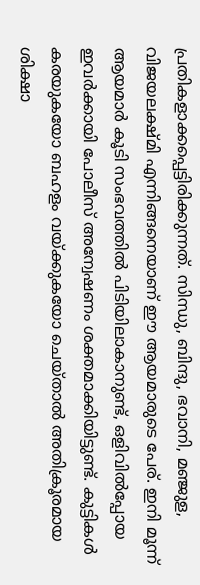പ്രതികളാക്കപ്പെട്ടിരിക്കുന്നത്. സിന്ധു, ബിന്ദു, ഭവാനി, മഞ്ജുള, വിജയലക്ഷ്മി എന്നിങ്ങനെയാണ് ഈ ആയമാരുടെ പേര്. ഇനി മൂന്ന് ആയമാർ കൂടി സംഭവത്തിൽ പിടിയിലാകാനുണ്ട്, ഒളിവിൽപ്പോയ ഇവർക്കായി പോലീസ് അ‌ന്വേഷണം ശക്തമാക്കിയിട്ടുണ്ട്. കുട്ടികൾ കരയുകയോ ബഹളം വയ്ക്കുകയോ ചെയ്താൽ അ‌തിക്രൂരമായ ശിക്ഷാ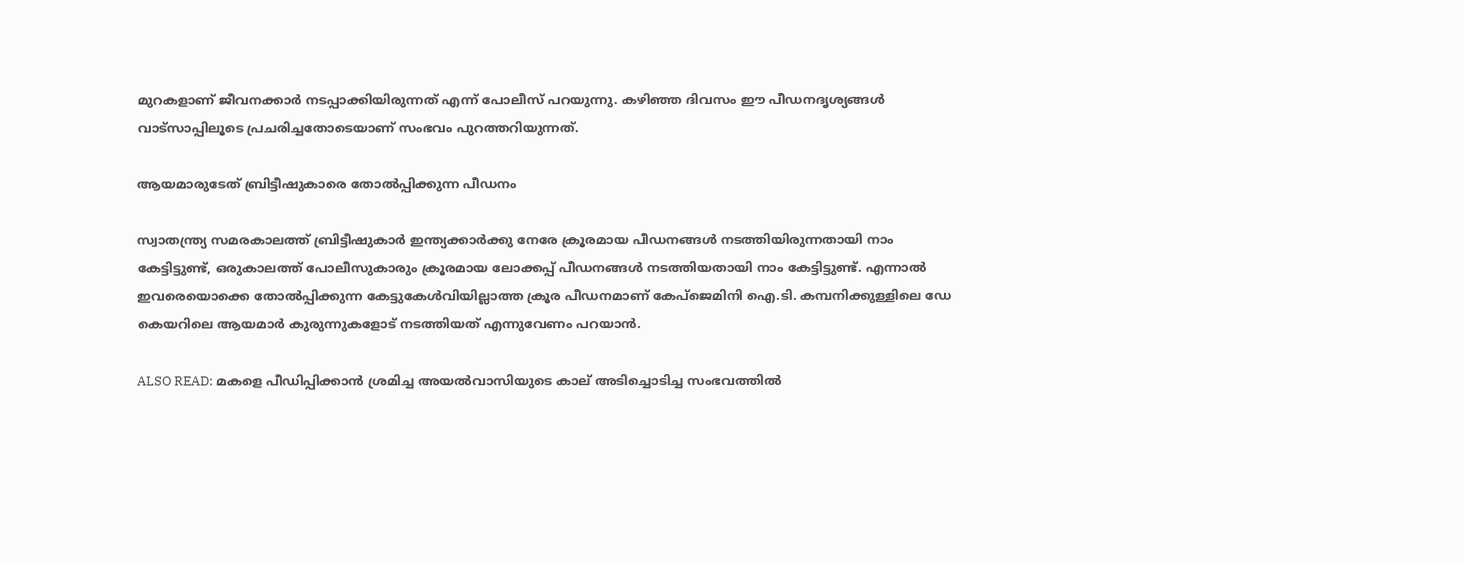മുറകളാണ് ജീവനക്കാർ നടപ്പാക്കിയിരുന്നത് എന്ന് പോലീസ് പറയുന്നു. കഴിഞ്ഞ ദിവസം ഈ പീഡനദൃശ്യങ്ങൾ വാട്സാപ്പിലൂടെ പ്രചരിച്ചതോടെയാണ് സംഭവം പുറത്തറിയുന്നത്.

ആയമാരുടേത് ബ്രിട്ടീഷുകാരെ തോൽപ്പിക്കുന്ന പീഡനം

സ്വാതന്ത്ര്യ സമരകാലത്ത് ബ്രിട്ടീഷുകാർ ഇന്ത്യക്കാർക്കു നേരേ ക്രൂരമായ പീഡനങ്ങൾ നടത്തിയിരുന്നതായി നാം കേട്ടിട്ടുണ്ട്, ഒരുകാലത്ത് പോലീസുകാരും ക്രൂരമായ ലോക്കപ്പ് പീഡനങ്ങൾ നടത്തിയതായി നാം കേട്ടിട്ടുണ്ട്. എന്നാൽ ഇവരെയൊക്കെ തോൽപ്പിക്കുന്ന കേട്ടുകേൾവിയില്ലാത്ത ക്രൂര പീഡനമാണ് കേപ്‌ജെമിനി ഐ.ടി. കമ്പനിക്കുള്ളിലെ ഡേ കെയറിലെ ആയമാർ കുരുന്നുകളോട് നടത്തിയത് എന്നുവേണം പറയാൻ.

ALSO READ: മകളെ പീഡിപ്പിക്കാൻ ശ്രമിച്ച അയൽവാസിയുടെ കാല് അടിച്ചൊടിച്ച സംഭവത്തിൽ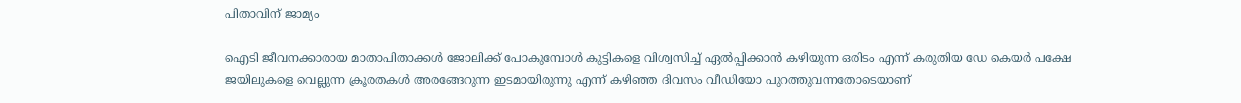പിതാവിന് ജാമ്യം

ഐടി ജീവനക്കാരായ മാതാപിതാക്കൾ ജോലിക്ക് പോകുമ്പോൾ കുട്ടികളെ വിശ്വസിച്ച് ഏൽപ്പിക്കാൻ കഴിയുന്ന ഒരിടം എന്ന് കരുതിയ ഡേ കെയർ പക്ഷേ ജയിലുകളെ വെല്ലുന്ന ക്രൂരതകൾ അ‌രങ്ങേറുന്ന ഇടമായിരുന്നു എന്ന് കഴിഞ്ഞ ദിവസം വീഡിയോ പുറത്തുവന്നതോടെയാണ്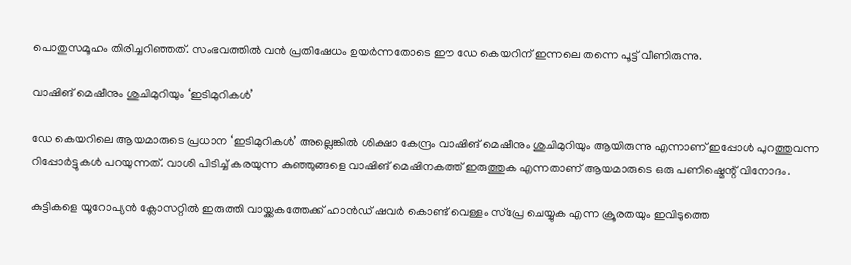പൊതുസമൂഹം തിരിച്ചറിഞ്ഞത്. സംഭവത്തിൽ വൻ പ്രതിഷേധം ഉയർന്നതോടെ ഈ ഡേ കെയറിന് ഇന്നലെ തന്നെ പൂട്ട് വീണിരുന്നു.

വാഷിങ് മെഷീനും ശുചിമുറിയും ‘ഇടിമുറികൾ’

ഡേ കെയറിലെ ആയമാരുടെ പ്രധാന ‘ഇടിമുറികൾ’ അ‌ല്ലെങ്കിൽ ശിക്ഷാ കേന്ദ്രം വാഷിങ് മെഷീനും ശുചിമുറിയും ആയിരുന്നു എന്നാണ് ഇപ്പോൾ പുറത്തുവന്ന റിപ്പോർട്ടുകൾ പറയുന്നത്. വാശി പിടിച്ച് കരയുന്ന കുഞ്ഞുങ്ങളെ വാഷിങ് മെഷിനകത്ത് ഇരുത്തുക എന്നതാണ് ആയമാരുടെ ഒരു പണിഷ്മെന്റ് വിനോദം.

കുട്ടികളെ യൂറോപ്യൻ ക്ലോസറ്റിൽ ഇരുത്തി വായ്ക്കകത്തേക്ക് ഹാൻഡ് ഷവർ കൊണ്ട് വെള്ളം സ്പ്രേ ചെയ്യുക എന്ന ക്രൂരതയും ഇവിടുത്തെ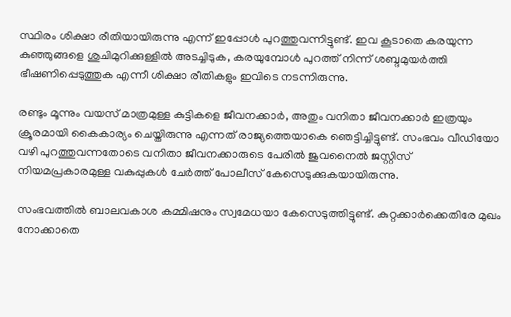സ്ഥിരം ശിക്ഷാ രീതിയായിരുന്നു എന്ന് ഇപ്പോൾ പുറത്തുവന്നിട്ടുണ്ട്. ഇവ കൂടാതെ കരയുന്ന കു‍ഞ്ഞുങ്ങളെ ശുചിമുറിക്കുള്ളിൽ അടച്ചിടുക, കരയുമ്പോൾ പുറത്ത് നിന്ന് ശബ്ദമുയർത്തി ഭീഷണിപ്പെടുത്തുക എന്നീ ശിക്ഷാ രീതികളും ഇവിടെ നടന്നിരുന്നു.

രണ്ടും മൂന്നും വയസ് മാത്രമുള്ള കുട്ടികളെ ജീവനക്കാർ, അ‌തും വനിതാ ജീവനക്കാർ ഇത്രയും ക്രൂരമായി കൈകാര്യം ചെയ്തിരുന്നു എന്നത് രാജ്യത്തെയാകെ ഞെട്ടിച്ചിട്ടുണ്ട്. സംഭവം വീഡിയോ വഴി പുറത്തുവന്നതോടെ വനിതാ ജീവനക്കാരുടെ പേരിൽ ജുവനൈൽ ജസ്റ്റിസ് നിയമപ്രകാരമുള്ള വകുപ്പുകൾ ചേർത്ത് പോലീസ് കേസെടുക്കുകയായിരുന്നു.

സംഭവത്തിൽ ബാലവകാശ കമ്മിഷനും സ്വമേധയാ കേസെടുത്തിട്ടുണ്ട്. കുറ്റക്കാർക്കെതിരേ മുഖം നോക്കാതെ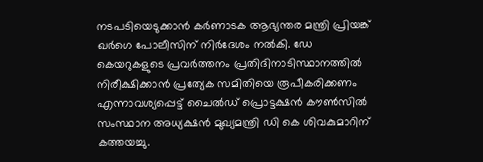നടപടിയെടുക്കാൻ കർണാടക ആഭ്യന്തര മന്ത്രി പ്രിയങ്ക് ഖർഗെ പോലീസിന് നിർദേശം നൽകി. ഡേ കെയറുകളുടെ പ്രവർത്തനം പ്രതിദിനാടിസ്ഥാനത്തിൽ നിരീക്ഷിക്കാൻ പ്രത്യേക സമിതിയെ രൂപീകരിക്കണം എന്നാവശ്യപ്പെട്ട് ചൈൽഡ് പ്രൊട്ടക്ഷൻ കൗൺസിൽ സംസ്ഥാന അധ്യക്ഷൻ മുഖ്യമന്ത്രി ഡി കെ ശിവകുമാറിന് കത്തയച്ചു.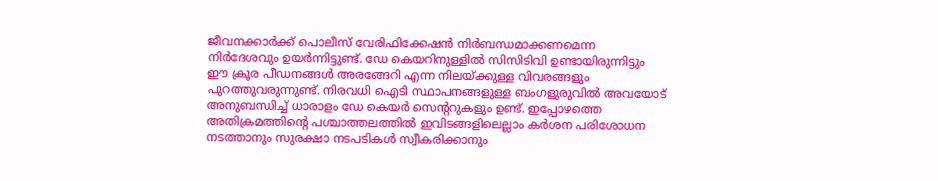ജീവനക്കാർക്ക് പൊലീസ് വേരിഫിക്കേഷൻ നിർബന്ധമാക്കണമെന്ന നിർദേശവും ഉയർന്നിട്ടുണ്ട്. ഡേ കെയറിനുള്ളിൽ സിസിടിവി ഉണ്ടായിരുന്നിട്ടും ഈ ക്രൂര പീഡനങ്ങൾ അ‌രങ്ങേറി എന്ന നിലയ്ക്കുള്ള വിവരങ്ങളും പുറത്തുവരുന്നുണ്ട്. നിരവധി ഐടി സ്ഥാപനങ്ങളുള്ള ബംഗളുരുവിൽ അവയോട് അ‌നുബന്ധിച്ച് ധാരാളം ഡേ കെയർ സെന്ററുകളും ഉണ്ട്. ഇപ്പോഴത്തെ അ‌തിക്രമത്തിന്റെ പശ്ചാത്തലത്തിൽ ഇവിടങ്ങളിലെല്ലാം കർശന പരിശോധന നടത്താനും സുരക്ഷാ നടപടികൾ സ്വീകരിക്കാനും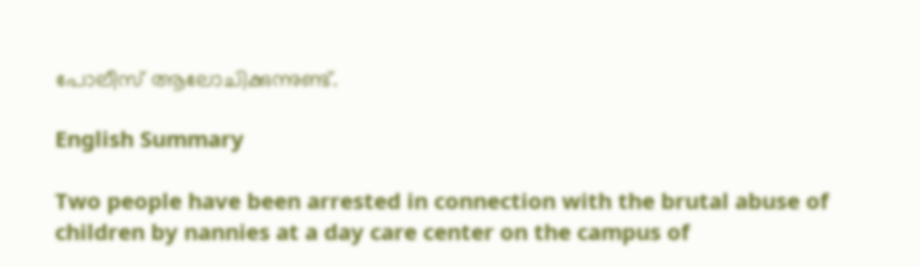പോലീസ് ആലോചിക്കുന്നുണ്ട്.

English Summary

Two people have been arrested in connection with the brutal abuse of children by nannies at a day care center on the campus of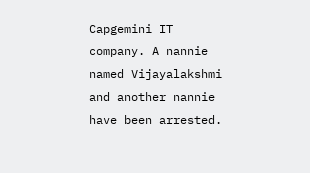Capgemini IT company. A nannie named Vijayalakshmi and another nannie have been arrested.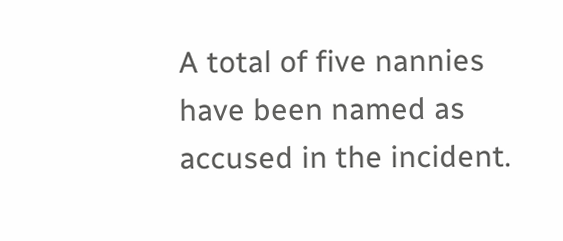A total of five nannies have been named as accused in the incident.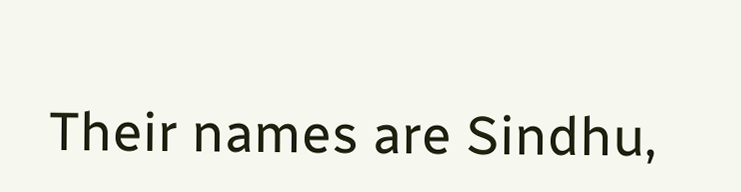Their names are Sindhu,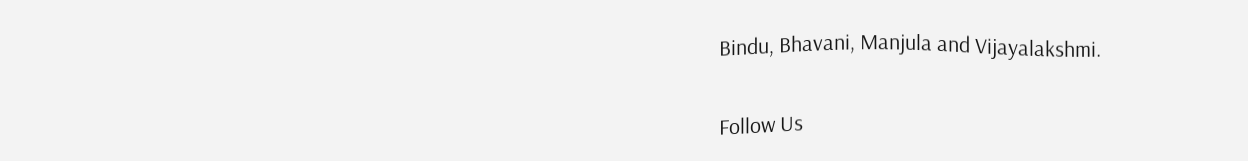Bindu, Bhavani, Manjula and Vijayalakshmi.

Follow Us